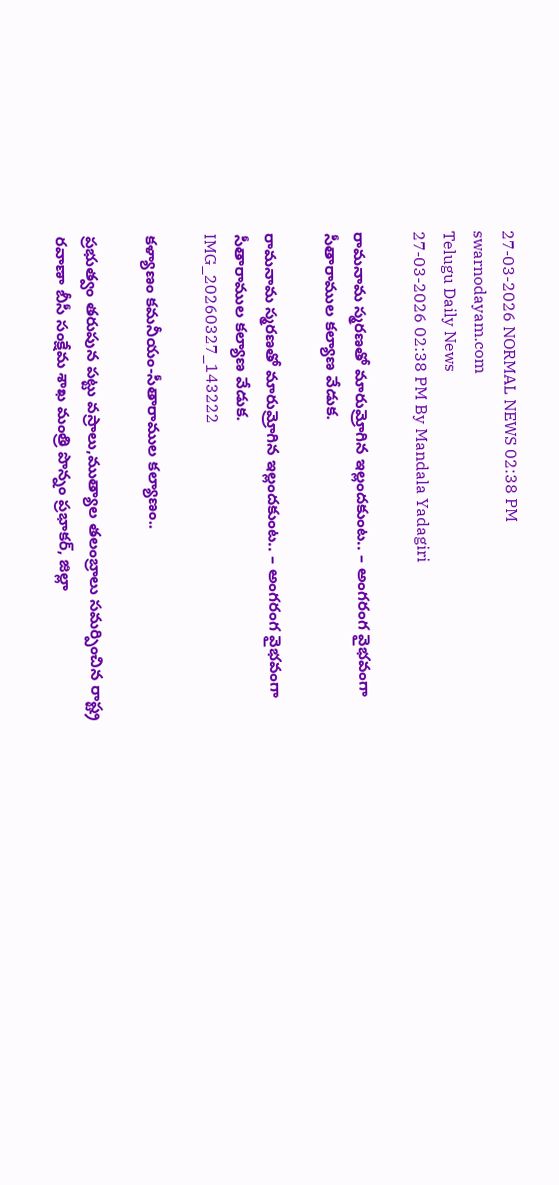27-03-2026 NORMAL NEWS 02:38 PM
swarnodayam.com
Telugu Daily News
27-03-2026 02:38 PM By Mandala Yadagiri

రామనామ స్మరణతో మారుమ్రోగిన ఇల్లందకుంట.. – అంగరంగ వైభవంగా సీతారాముల కల్యాణ వేడుక.

రామనామ స్మరణతో మారుమ్రోగిన ఇల్లందకుంట.. – అంగరంగ వైభవంగా సీతారాముల కల్యాణ వేడుక.
IMG_20260327_143222

కళ్యాణం కమనీయం-సీతారాముల కల్యాణం..

ప్రభుత్వం తరుపున పట్టు వస్రాలు,ముత్యాల తలంబ్రాలు సమర్పించిన రాష్ట్ర రవాణా బీసీ సంక్షేమ శాఖ మంత్రి పొన్నం ప్రభాకర్, జిల్లా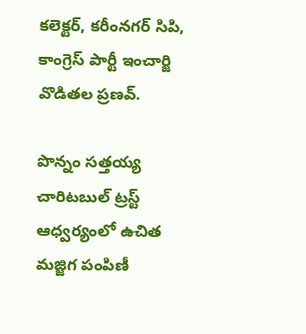కలెక్టర్, కరీంనగర్ సిపి, కాంగ్రెస్ పార్టీ ఇంచార్జి వొడితల ప్రణవ్.

పొన్నం సత్తయ్య చారిటబుల్ ట్రస్ట్ ఆధ్వర్యంలో ఉచిత మజ్జిగ పంపిణీ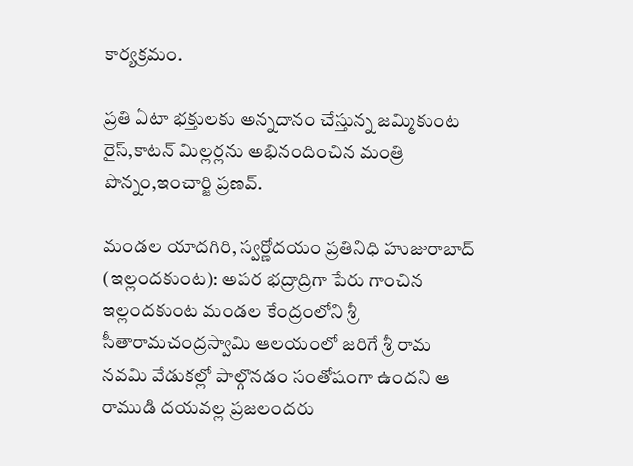కార్యక్రమం.

ప్రతి ఏటా భక్తులకు అన్నదానం చేస్తున్న జమ్మికుంట రైస్,కాటన్ మిల్లర్లను అభినందించిన మంత్రి పొన్నం,ఇంచార్జి ప్రణవ్.

మండల యాదగిరి, స్వర్ణోదయం ప్రతినిధి హుజురాబాద్ (ఇల్లందకుంట): అపర భద్రాద్రిగా పేరు గాంచిన ఇల్లందకుంట మండల కేంద్రంలోని శ్రీ సీతారామచంద్రస్వామి ఆలయంలో జరిగే శ్రీ రామ నవమి వేడుకల్లో పాల్గొనడం సంతోషంగా ఉందని ఆ రాముడి దయవల్ల ప్రజలందరు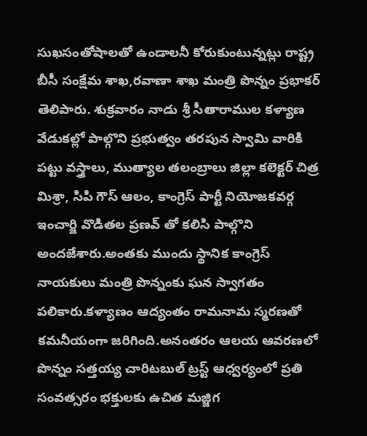సుఖసంతోషాలతో ఉండాలనీ కోరుకుంటున్నట్లు రాష్ట్ర బీసీ సంక్షేమ శాఖ,రవాణా శాఖ మంత్రి పొన్నం ప్రభాకర్ తెలిపారు. శుక్రవారం నాడు శ్రీ సీతారాముల కళ్యాణ వేడుకల్లో పాల్గొని ప్రభుత్వం తరపున స్వామి వారికి పట్టు వస్త్రాలు, ముత్యాల తలంబ్రాలు జిల్లా కలెక్టర్ చిత్ర మిశ్రా, సిపి గౌస్ ఆలం, కాంగ్రెస్ పార్టీ నియోజకవర్గ ఇంచార్జి వొడితల ప్రణవ్ తో కలిసి పాల్గొని అందజేశారు.అంతకు ముందు స్థానిక కాంగ్రెస్ నాయకులు మంత్రి పొన్నంకు ఘన స్వాగతం పలికారు.కళ్యాణం ఆద్యంతం రామనామ స్మరణతో కమనీయంగా జరిగింది.అనంతరం ఆలయ ఆవరణలో పొన్నం సత్తయ్య చారిటబుల్ ట్రస్ట్ ఆధ్వర్యంలో ప్రతి సంవత్సరం భక్తులకు ఉచిత మజ్జిగ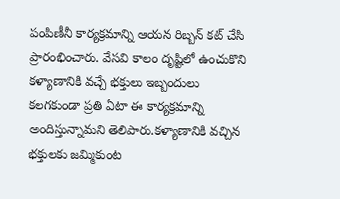పంపిణీనీ కార్యక్రమాన్ని ఆయన రిబ్బన్ కట్ చేసి ప్రారంభించారు. వేసవి కాలం దృష్టిలో ఉంచుకొని కళ్యాణానికి వచ్చే భక్తులు ఇబ్బందులు కలగకుండా ప్రతి ఏటా ఈ కార్యక్రమాన్ని అందిస్తున్నామని తెలిపారు.కళ్యాణానికి వచ్చిన భక్తులకు జమ్మికుంట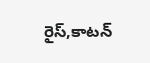రైస్,కాటన్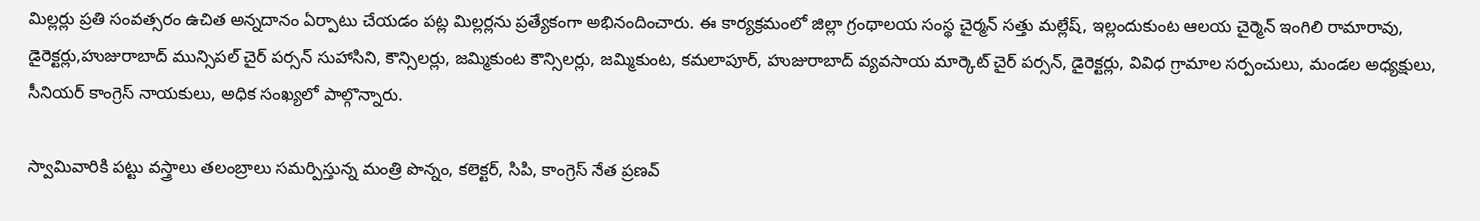మిల్లర్లు ప్రతి సంవత్సరం ఉచిత అన్నదానం ఏర్పాటు చేయడం పట్ల మిల్లర్లను ప్రత్యేకంగా అభినందించారు. ఈ కార్యక్రమంలో జిల్లా గ్రంథాలయ సంస్థ చైర్మన్ సత్తు మల్లేష్, ఇల్లందుకుంట ఆలయ చైర్మెన్ ఇంగిలి రామారావు, డైరెక్టర్లు,హుజురాబాద్ మున్సిపల్ చైర్ పర్సన్ సుహాసిని, కౌన్సిలర్లు, జమ్మికుంట కౌన్సిలర్లు, జమ్మికుంట, కమలాపూర్, హుజురాబాద్ వ్యవసాయ మార్కెట్ చైర్ పర్సన్, డైరెక్టర్లు, వివిధ గ్రామాల సర్పంచులు, మండల అధ్యక్షులు, సీనియర్ కాంగ్రెస్ నాయకులు, అధిక సంఖ్యలో పాల్గొన్నారు.

స్వామివారికి పట్టు వస్త్రాలు తలంబ్రాలు సమర్పిస్తున్న మంత్రి పొన్నం, కలెక్టర్, సిపి, కాంగ్రెస్ నేత ప్రణవ్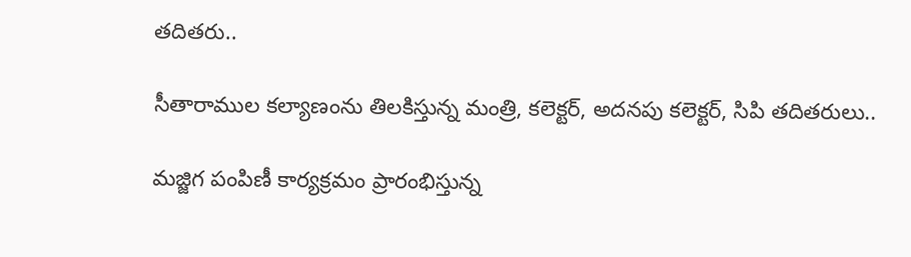తదితరు..

సీతారాముల కల్యాణంను తిలకిస్తున్న మంత్రి, కలెక్టర్, అదనపు కలెక్టర్, సిపి తదితరులు..

మజ్జిగ పంపిణీ కార్యక్రమం ప్రారంభిస్తున్న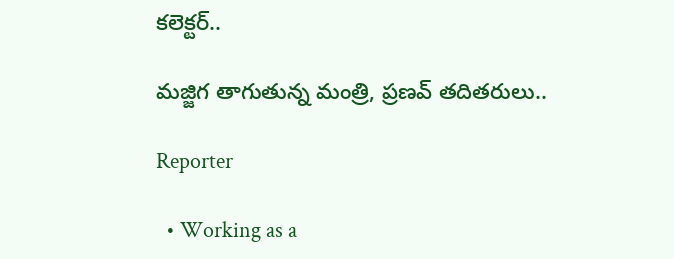కలెక్టర్..

మజ్జిగ తాగుతున్న మంత్రి, ప్రణవ్ తదితరులు..

Reporter

  • Working as a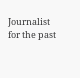Journalist for the past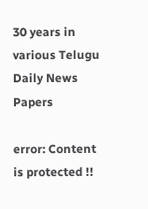30 years in various Telugu Daily News Papers

error: Content is protected !!